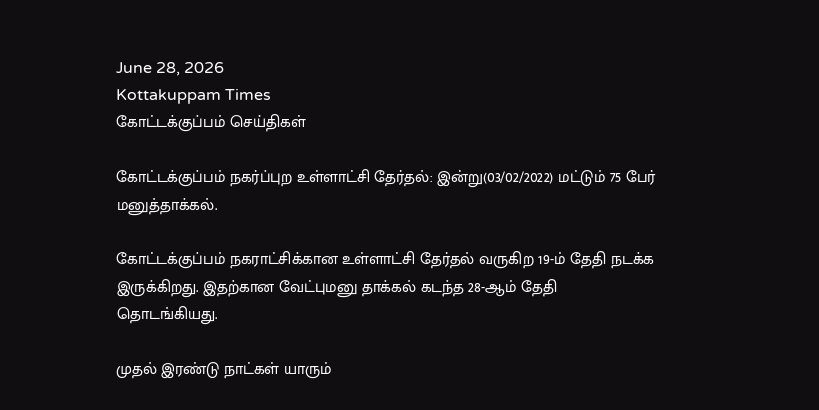June 28, 2026
Kottakuppam Times
கோட்டக்குப்பம் செய்திகள்

கோட்டக்குப்பம் நகர்ப்புற உள்ளாட்சி தேர்தல்: இன்று(03/02/2022) மட்டும் 75 பேர் மனுத்தாக்கல்.

கோட்டக்குப்பம் நகராட்சிக்கான உள்ளாட்சி தேர்தல் வருகிற 19-ம் தேதி நடக்க இருக்கிறது. இதற்கான வேட்புமனு தாக்கல் கடந்த 28-ஆம் தேதி தொடங்கியது.

முதல் இரண்டு நாட்கள் யாரும்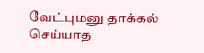வேட்புமனு தாக்கல் செய்யாத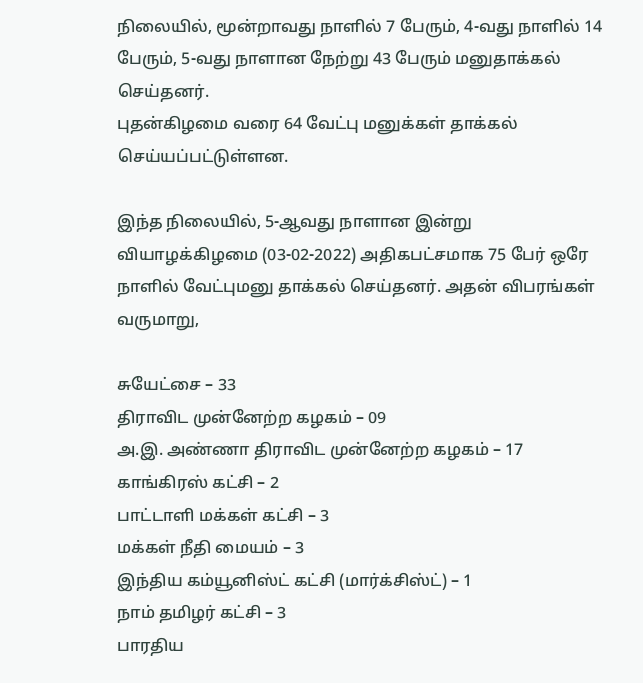நிலையில், மூன்றாவது நாளில் 7 பேரும், 4-வது நாளில் 14 பேரும், 5-வது நாளான நேற்று 43 பேரும் மனுதாக்கல் செய்தனர்.
புதன்கிழமை வரை 64 வேட்பு மனுக்கள் தாக்கல் செய்யப்பட்டுள்ளன.

இந்த நிலையில், 5-ஆவது நாளான இன்று வியாழக்கிழமை (03-02-2022) அதிகபட்சமாக 75 பேர் ஒரே நாளில் வேட்புமனு தாக்கல் செய்தனர். அதன் விபரங்கள் வருமாறு,

சுயேட்சை – 33
திராவிட முன்னேற்ற கழகம் – 09
அ.இ. அண்ணா திராவிட முன்னேற்ற கழகம் – 17
காங்கிரஸ் கட்சி – 2
பாட்டாளி மக்கள் கட்சி – 3
மக்கள் நீதி மையம் – 3
இந்திய கம்யூனிஸ்ட் கட்சி (மார்க்சிஸ்ட்) – 1
நாம் தமிழர் கட்சி – 3
பாரதிய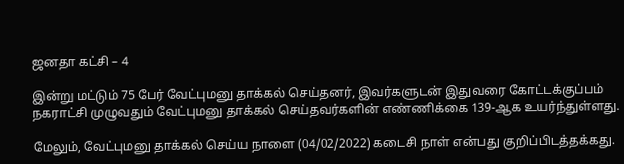ஜனதா கட்சி – 4

இன்று மட்டும் 75 பேர் வேட்புமனு தாக்கல் செய்தனர், இவர்களுடன் இதுவரை கோட்டக்குப்பம் நகராட்சி முழுவதும் வேட்புமனு தாக்கல் செய்தவர்களின் எண்ணிக்கை 139-ஆக உயர்ந்துள்ளது.

மேலும், வேட்புமனு தாக்கல் செய்ய நாளை (04/02/2022) கடைசி நாள் என்பது குறிப்பிடத்தக்கது.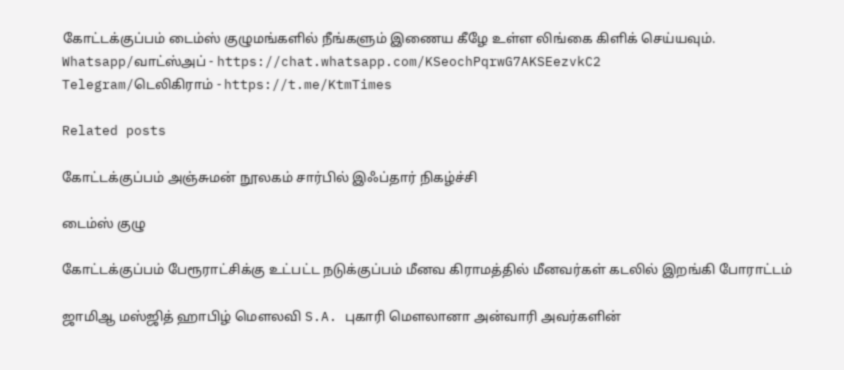கோட்டக்குப்பம் டைம்ஸ் குழுமங்களில் நீங்களும் இணைய கீழே உள்ள லிங்கை கிளிக் செய்யவும்.
Whatsapp/வாட்ஸ்அப் - https://chat.whatsapp.com/KSeochPqrwG7AKSEezvkC2
Telegram/டெலிகிராம் - https://t.me/KtmTimes

Related posts

கோட்டக்குப்பம் அஞ்சுமன் நூலகம் சார்பில் இஃப்தார் நிகழ்ச்சி

டைம்ஸ் குழு

கோட்டக்குப்பம் பேரூராட்சிக்கு உட்பட்ட நடுக்குப்பம் மீனவ கிராமத்தில் மீனவர்கள் கடலில் இறங்கி போராட்டம்

ஜாமிஆ மஸ்ஜித் ஹாபிழ் மௌலவி S.A. புகாரி மௌலானா அன்வாரி அவர்களின்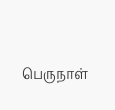பெருநாள்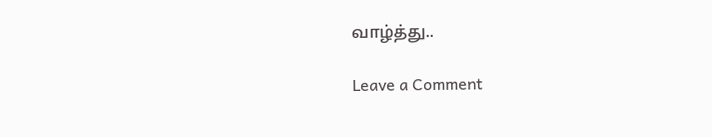வாழ்த்து..

Leave a Comment